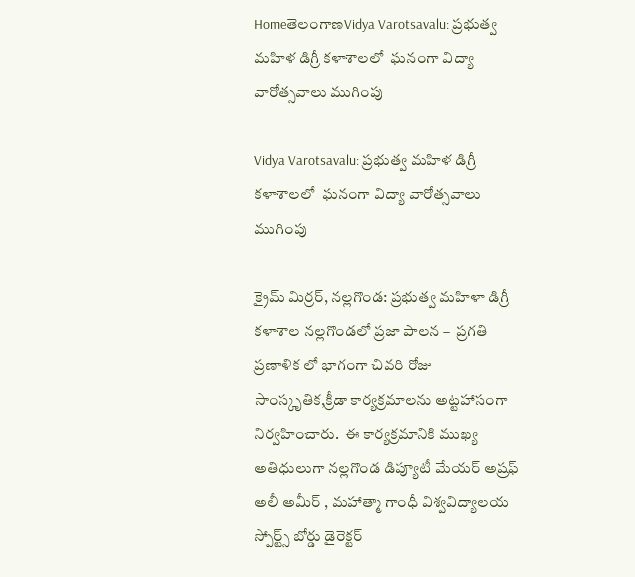HomeతెలంగాణVidya Varotsavalu: ప్రభుత్వ మహిళ డిగ్రీ కళాశాలలో  ఘనంగా విద్యా వారోత్సవాలు ముగింపు

Vidya Varotsavalu: ప్రభుత్వ మహిళ డిగ్రీ కళాశాలలో  ఘనంగా విద్యా వారోత్సవాలు ముగింపు

క్రైమ్ మిర్రర్, నల్లగొండ: ప్రభుత్వ మహిళా డిగ్రీ కళాశాల నల్లగొండలో ప్రజా పాలన –  ప్రగతి ప్రణాళిక లో భాగంగా చివరి రోజు సాంస్కృతిక,క్రీడా కార్యక్రమాలను అట్టహాసంగా నిర్వహించారు.  ఈ కార్యక్రమానికి ముఖ్య అతిధులుగా నల్లగొండ డిప్యూటీ మేయర్ అష్రఫ్ అలీ అమీర్ , మహాత్మా గాంధీ విశ్వవిద్యాలయ స్పోర్ట్స్ బోర్డు డైరెక్టర్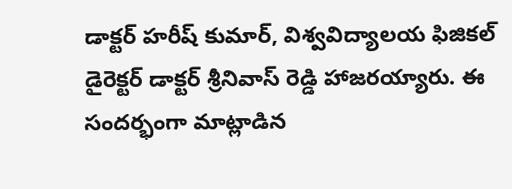డాక్టర్ హరీష్ కుమార్, విశ్వవిద్యాలయ ఫిజికల్ డైరెక్టర్ డాక్టర్ శ్రీనివాస్ రెడ్డి హాజరయ్యారు. ఈ సందర్భంగా మాట్లాడిన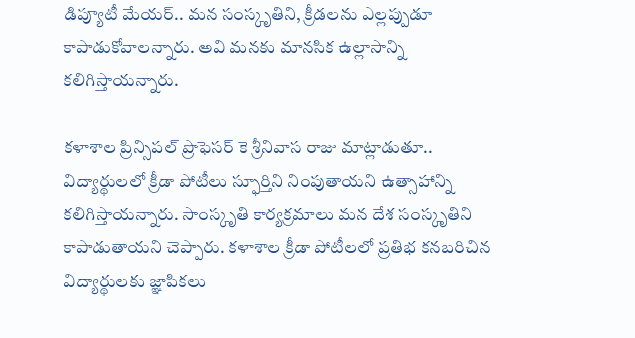డిప్యూటీ మేయర్.. మన సంస్కృతిని, క్రీడలను ఎల్లప్పుడూ కాపాడుకోవాలన్నారు. అవి మనకు మానసిక ఉల్లాసాన్ని కలిగిస్తాయన్నారు.

కళాశాల ప్రిన్సిపల్ ప్రొఫెసర్ కె శ్రీనివాస రాజు మాట్లాడుతూ.. విద్యార్థులలో క్రీడా పోటీలు స్ఫూర్తిని నింపుతాయని ఉత్సాహాన్ని కలిగిస్తాయన్నారు. సాంస్కృతి కార్యక్రమాలు మన దేశ సంస్కృతిని కాపాడుతాయని చెప్పారు. కళాశాల క్రీడా పోటీలలో ప్రతిభ కనబరిచిన విద్యార్థులకు జ్ఞాపికలు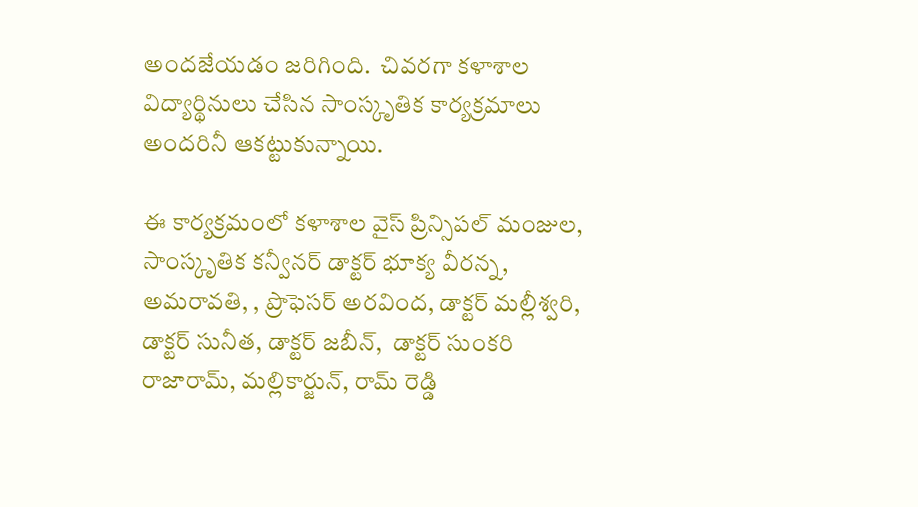అందజేయడం జరిగింది.  చివరగా కళాశాల విద్యార్థినులు చేసిన సాంస్కృతిక కార్యక్రమాలు అందరినీ ఆకట్టుకున్నాయి.

ఈ కార్యక్రమంలో కళాశాల వైస్ ప్రిన్సిపల్ మంజుల, సాంస్కృతిక కన్వీనర్ డాక్టర్ భూక్య వీరన్న, అమరావతి, , ప్రొఫెసర్ అరవింద, డాక్టర్ మల్లీశ్వరి, డాక్టర్ సునీత, డాక్టర్ జబీన్,  డాక్టర్ సుంకరి రాజారామ్, మల్లికార్జున్, రామ్ రెడ్డి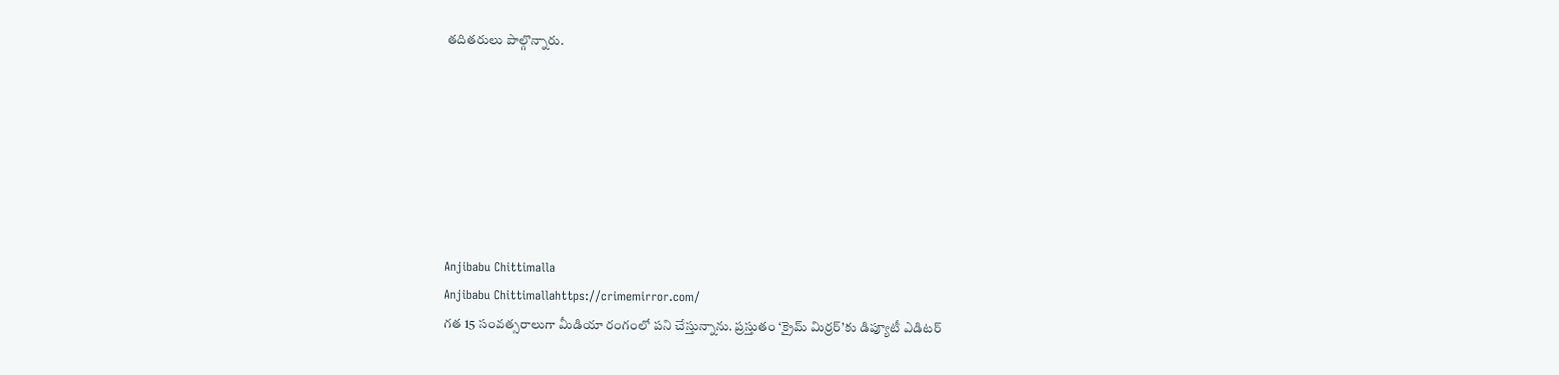తదితరులు పాల్గొన్నారు.







Anjibabu Chittimalla
Anjibabu Chittimallahttps://crimemirror.com/
గత 15 సంవత్సరాలుగా మీడియా రంగంలో పని చేస్తున్నాను. ప్రస్తుతం ‘క్రైమ్ మిర్రర్’కు డిప్యూటీ ఎడిటర్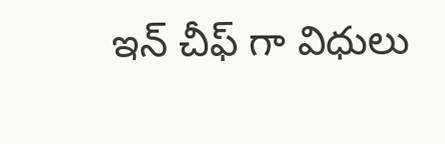ఇన్ చీఫ్ గా విధులు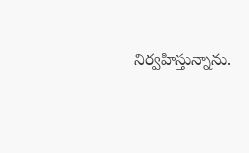నిర్వహిస్తున్నాను.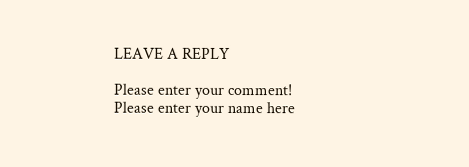LEAVE A REPLY

Please enter your comment!
Please enter your name here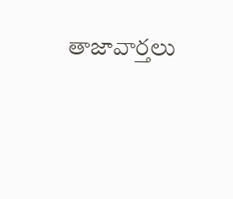తాజావార్తలు